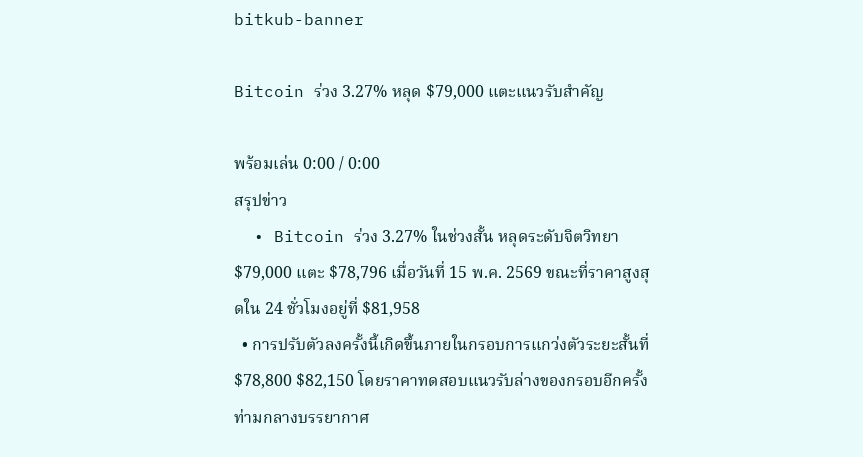bitkub-banner

Bitcoin ร่วง 3.27% หลุด $79,000 แตะแนวรับสำคัญ

พร้อมเล่น 0:00 / 0:00
สรุปข่าว
  • Bitcoin ร่วง 3.27% ในช่วงสั้น หลุดระดับจิตวิทยา $79,000 แตะ $78,796 เมื่อวันที่ 15 พ.ค. 2569 ขณะที่ราคาสูงสุดใน 24 ชั่วโมงอยู่ที่ $81,958
  • การปรับตัวลงครั้งนี้เกิดขึ้นภายในกรอบการแกว่งตัวระยะสั้นที่ $78,800 $82,150 โดยราคาทดสอบแนวรับล่างของกรอบอีกครั้ง ท่ามกลางบรรยากาศ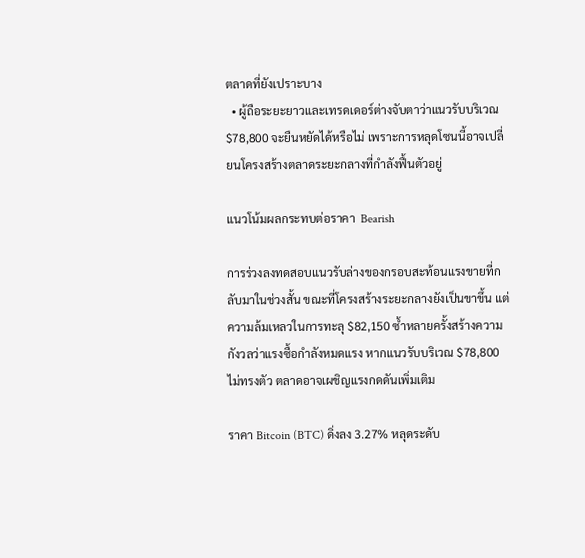ตลาดที่ยังเปราะบาง
  • ผู้ถือระยะยาวและเทรดเดอร์ต่างจับตาว่าแนวรับบริเวณ $78,800 จะยืนหยัดได้หรือไม่ เพราะการหลุดโซนนี้อาจเปลี่ยนโครงสร้างตลาดระยะกลางที่กำลังฟื้นตัวอยู่

แนวโน้มผลกระทบต่อราคา  Bearish

การร่วงลงทดสอบแนวรับล่างของกรอบสะท้อนแรงขายที่กลับมาในช่วงสั้น ขณะที่โครงสร้างระยะกลางยังเป็นขาขึ้น แต่ความล้มเหลวในการทะลุ $82,150 ซ้ำหลายครั้งสร้างความกังวลว่าแรงซื้อกำลังหมดแรง หากแนวรับบริเวณ $78,800 ไม่ทรงตัว ตลาดอาจเผชิญแรงกดดันเพิ่มเติม

ราคา Bitcoin (BTC) ดิ่งลง 3.27% หลุดระดับ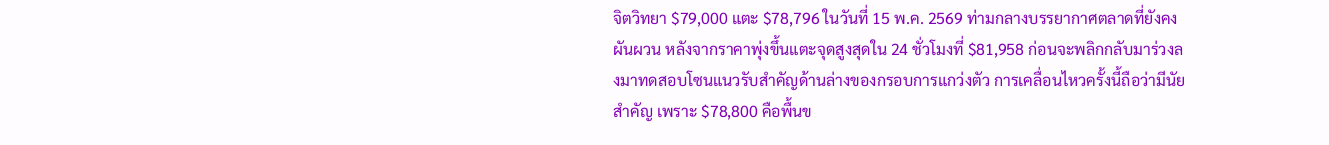จิตวิทยา $79,000 แตะ $78,796 ในวันที่ 15 พ.ค. 2569 ท่ามกลางบรรยากาศตลาดที่ยังคงผันผวน หลังจากราคาพุ่งขึ้นแตะจุดสูงสุดใน 24 ชั่วโมงที่ $81,958 ก่อนจะพลิกกลับมาร่วงลงมาทดสอบโซนแนวรับสำคัญด้านล่างของกรอบการแกว่งตัว การเคลื่อนไหวครั้งนี้ถือว่ามีนัยสำคัญ เพราะ $78,800 คือพื้นข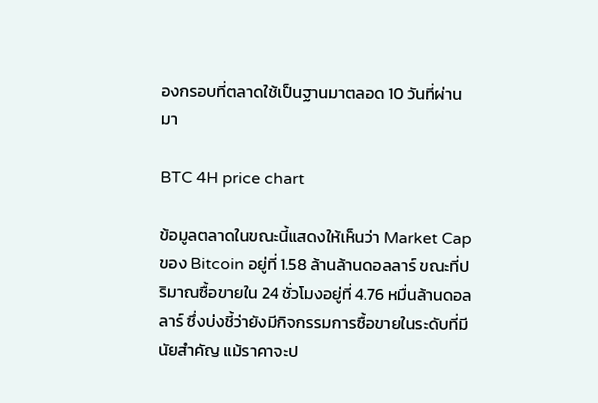องกรอบที่ตลาดใช้เป็นฐานมาตลอด 10 วันที่ผ่านมา

BTC 4H price chart

ข้อมูลตลาดในขณะนี้แสดงให้เห็นว่า Market Cap ของ Bitcoin อยู่ที่ 1.58 ล้านล้านดอลลาร์ ขณะที่ปริมาณซื้อขายใน 24 ชั่วโมงอยู่ที่ 4.76 หมื่นล้านดอลลาร์ ซึ่งบ่งชี้ว่ายังมีกิจกรรมการซื้อขายในระดับที่มีนัยสำคัญ แม้ราคาจะป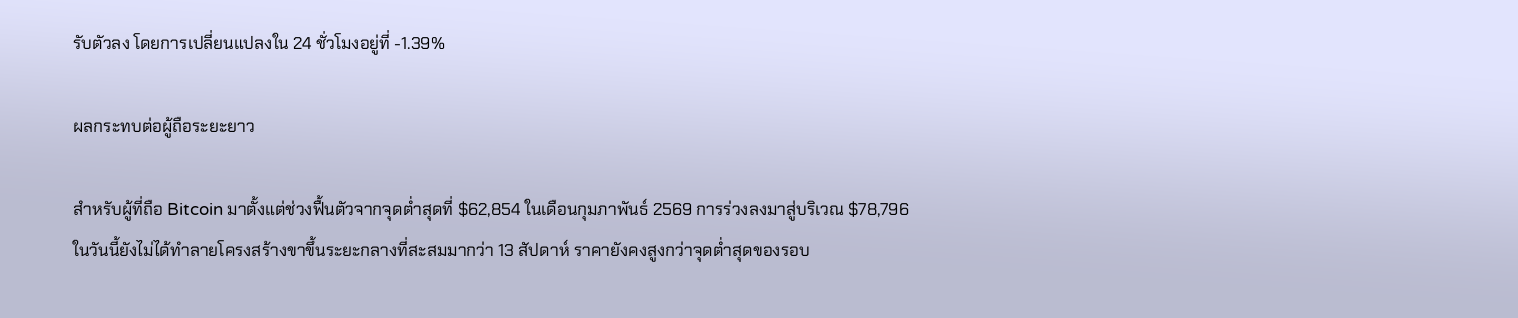รับตัวลง โดยการเปลี่ยนแปลงใน 24 ชั่วโมงอยู่ที่ -1.39%

ผลกระทบต่อผู้ถือระยะยาว

สำหรับผู้ที่ถือ Bitcoin มาตั้งแต่ช่วงฟื้นตัวจากจุดต่ำสุดที่ $62,854 ในเดือนกุมภาพันธ์ 2569 การร่วงลงมาสู่บริเวณ $78,796 ในวันนี้ยังไม่ได้ทำลายโครงสร้างขาขึ้นระยะกลางที่สะสมมากว่า 13 สัปดาห์ ราคายังคงสูงกว่าจุดต่ำสุดของรอบ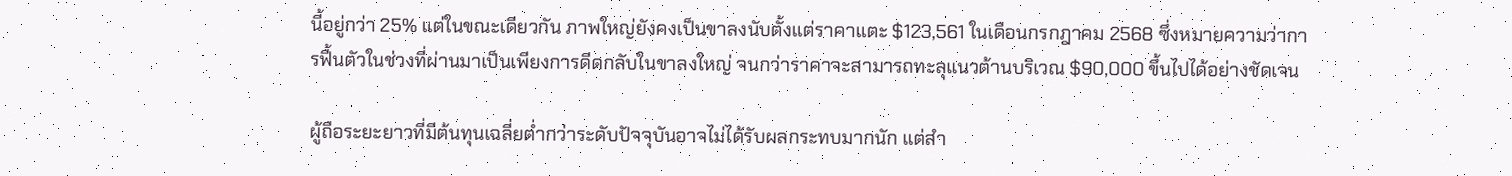นี้อยู่กว่า 25% แต่ในขณะเดียวกัน ภาพใหญ่ยังคงเป็นขาลงนับตั้งแต่ราคาแตะ $123,561 ในเดือนกรกฎาคม 2568 ซึ่งหมายความว่าการฟื้นตัวในช่วงที่ผ่านมาเป็นเพียงการดีดกลับในขาลงใหญ่ จนกว่าราคาจะสามารถทะลุแนวต้านบริเวณ $90,000 ขึ้นไปได้อย่างชัดเจน

ผู้ถือระยะยาวที่มีต้นทุนเฉลี่ยต่ำกว่าระดับปัจจุบันอาจไม่ได้รับผลกระทบมากนัก แต่สำ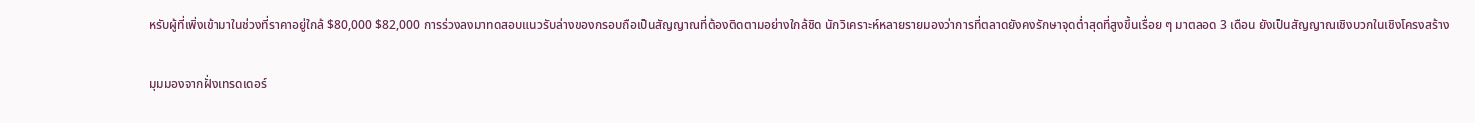หรับผู้ที่เพิ่งเข้ามาในช่วงที่ราคาอยู่ใกล้ $80,000 $82,000 การร่วงลงมาทดสอบแนวรับล่างของกรอบถือเป็นสัญญาณที่ต้องติดตามอย่างใกล้ชิด นักวิเคราะห์หลายรายมองว่าการที่ตลาดยังคงรักษาจุดต่ำสุดที่สูงขึ้นเรื่อย ๆ มาตลอด 3 เดือน ยังเป็นสัญญาณเชิงบวกในเชิงโครงสร้าง

มุมมองจากฝั่งเทรดเดอร์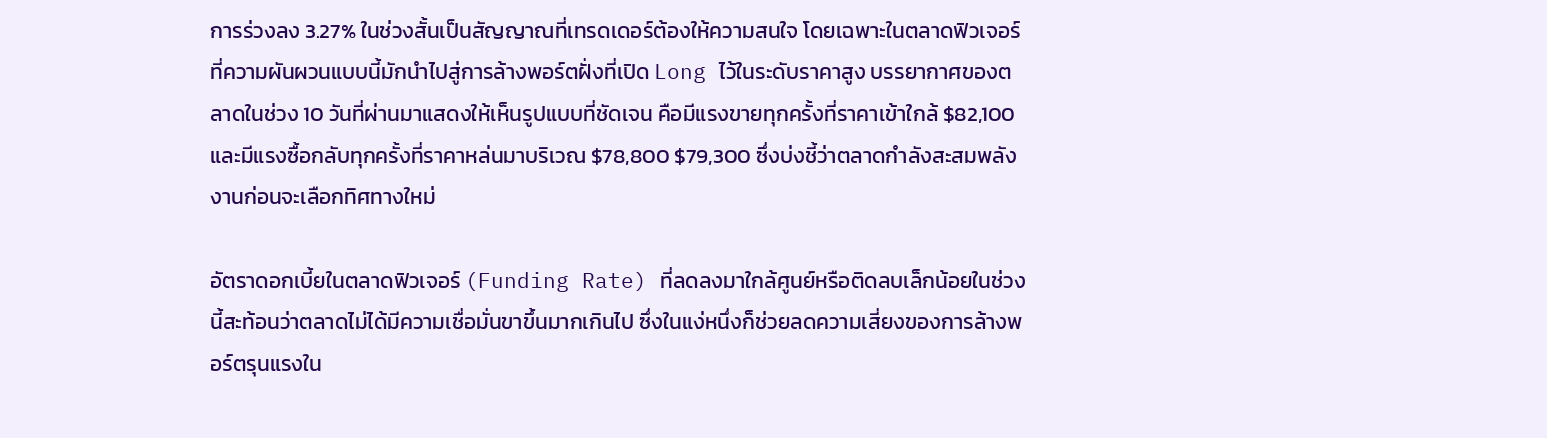การร่วงลง 3.27% ในช่วงสั้นเป็นสัญญาณที่เทรดเดอร์ต้องให้ความสนใจ โดยเฉพาะในตลาดฟิวเจอร์ที่ความผันผวนแบบนี้มักนำไปสู่การล้างพอร์ตฝั่งที่เปิด Long ไว้ในระดับราคาสูง บรรยากาศของตลาดในช่วง 10 วันที่ผ่านมาแสดงให้เห็นรูปแบบที่ชัดเจน คือมีแรงขายทุกครั้งที่ราคาเข้าใกล้ $82,100 และมีแรงซื้อกลับทุกครั้งที่ราคาหล่นมาบริเวณ $78,800 $79,300 ซึ่งบ่งชี้ว่าตลาดกำลังสะสมพลังงานก่อนจะเลือกทิศทางใหม่

อัตราดอกเบี้ยในตลาดฟิวเจอร์ (Funding Rate) ที่ลดลงมาใกล้ศูนย์หรือติดลบเล็กน้อยในช่วงนี้สะท้อนว่าตลาดไม่ได้มีความเชื่อมั่นขาขึ้นมากเกินไป ซึ่งในแง่หนึ่งก็ช่วยลดความเสี่ยงของการล้างพอร์ตรุนแรงใน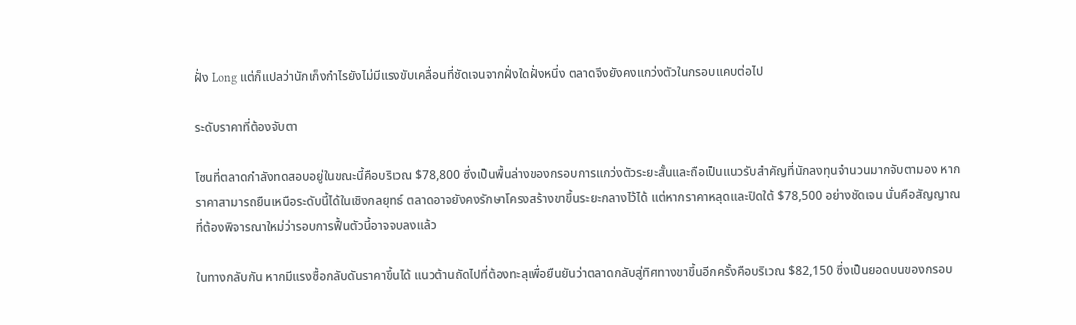ฝั่ง Long แต่ก็แปลว่านักเก็งกำไรยังไม่มีแรงขับเคลื่อนที่ชัดเจนจากฝั่งใดฝั่งหนึ่ง ตลาดจึงยังคงแกว่งตัวในกรอบแคบต่อไป

ระดับราคาที่ต้องจับตา

โซนที่ตลาดกำลังทดสอบอยู่ในขณะนี้คือบริเวณ $78,800 ซึ่งเป็นพื้นล่างของกรอบการแกว่งตัวระยะสั้นและถือเป็นแนวรับสำคัญที่นักลงทุนจำนวนมากจับตามอง หากราคาสามารถยืนเหนือระดับนี้ได้ในเชิงกลยุทธ์ ตลาดอาจยังคงรักษาโครงสร้างขาขึ้นระยะกลางไว้ได้ แต่หากราคาหลุดและปิดใต้ $78,500 อย่างชัดเจน นั่นคือสัญญาณที่ต้องพิจารณาใหม่ว่ารอบการฟื้นตัวนี้อาจจบลงแล้ว

ในทางกลับกัน หากมีแรงซื้อกลับดันราคาขึ้นได้ แนวต้านถัดไปที่ต้องทะลุเพื่อยืนยันว่าตลาดกลับสู่ทิศทางขาขึ้นอีกครั้งคือบริเวณ $82,150 ซึ่งเป็นยอดบนของกรอบ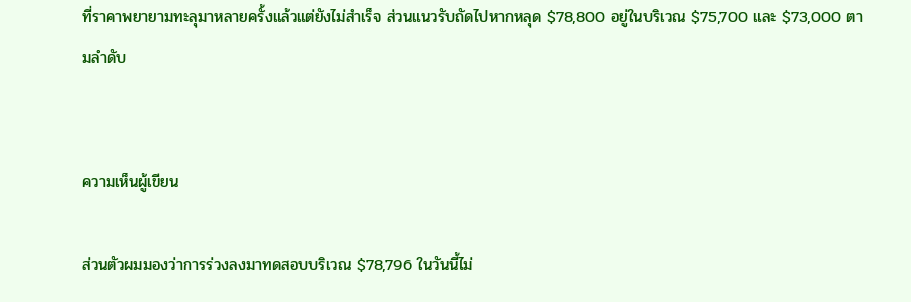ที่ราคาพยายามทะลุมาหลายครั้งแล้วแต่ยังไม่สำเร็จ ส่วนแนวรับถัดไปหากหลุด $78,800 อยู่ในบริเวณ $75,700 และ $73,000 ตามลำดับ


ความเห็นผู้เขียน

ส่วนตัวผมมองว่าการร่วงลงมาทดสอบบริเวณ $78,796 ในวันนี้ไม่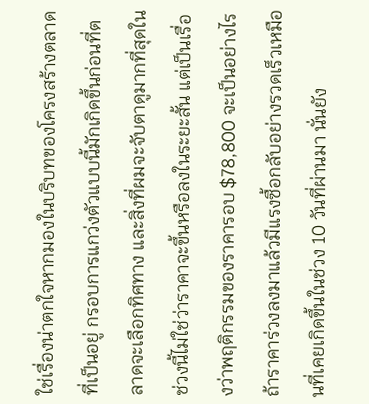ใช่เรื่องน่าตกใจหากมองในบริบทของโครงสร้างตลาดที่เป็นอยู่ กรอบการแกว่งตัวแบบนี้มักเกิดขึ้นก่อนที่ตลาดจะเลือกทิศทาง และสิ่งที่ผมจะจับตาดูมากที่สุดในช่วงนี้ไม่ใช่ว่าราคาจะขึ้นหรือลงในระยะสั้น แต่เป็นเรื่องว่าพฤติกรรมของราคารอบ $78,800 จะเป็นอย่างไร ถ้าราคาร่วงลงมาแล้วมีแรงซื้อกลับอย่างรวดเร็วเหมือนที่เคยเกิดขึ้นในช่วง 10 วันที่ผ่านมา นั่นยัง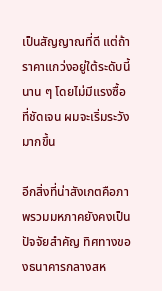เป็นสัญญาณที่ดี แต่ถ้าราคาแกว่งอยู่ใต้ระดับนี้นาน ๆ โดยไม่มีแรงซื้อที่ชัดเจน ผมจะเริ่มระวังมากขึ้น

อีกสิ่งที่น่าสังเกตคือภาพรวมมหภาคยังคงเป็นปัจจัยสำคัญ ทิศทางของธนาคารกลางสห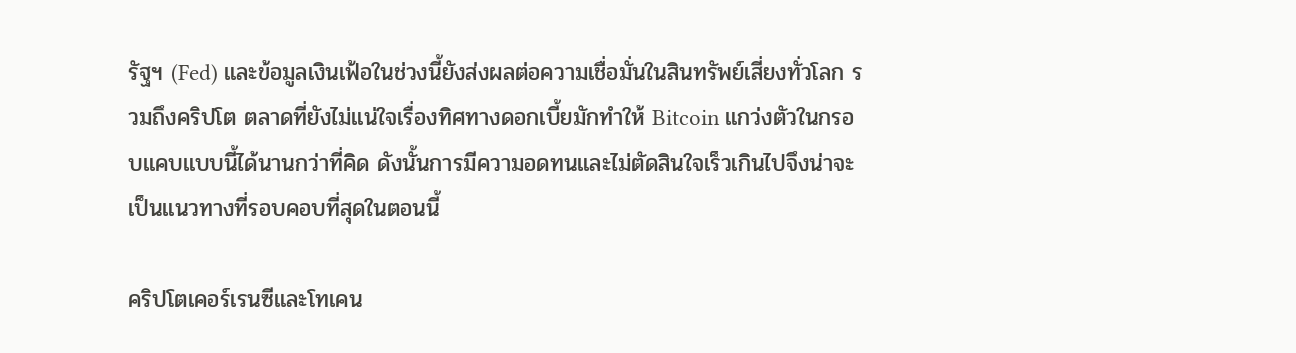รัฐฯ (Fed) และข้อมูลเงินเฟ้อในช่วงนี้ยังส่งผลต่อความเชื่อมั่นในสินทรัพย์เสี่ยงทั่วโลก รวมถึงคริปโต ตลาดที่ยังไม่แน่ใจเรื่องทิศทางดอกเบี้ยมักทำให้ Bitcoin แกว่งตัวในกรอบแคบแบบนี้ได้นานกว่าที่คิด ดังนั้นการมีความอดทนและไม่ตัดสินใจเร็วเกินไปจึงน่าจะเป็นแนวทางที่รอบคอบที่สุดในตอนนี้

คริปโตเคอร์เรนซีและโทเคน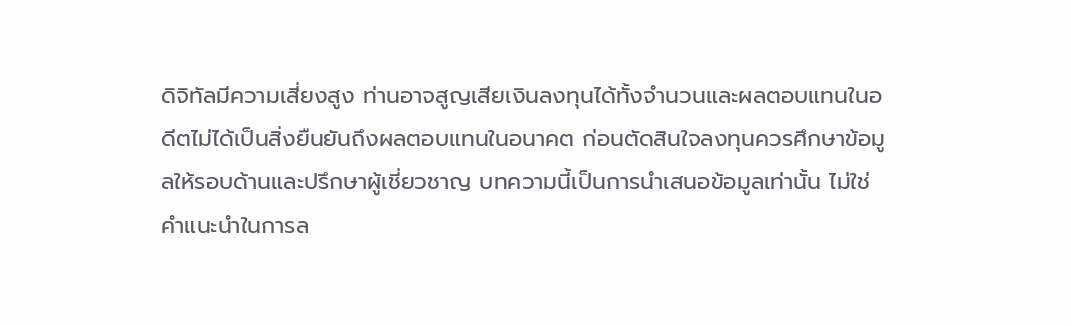ดิจิทัลมีความเสี่ยงสูง ท่านอาจสูญเสียเงินลงทุนได้ทั้งจำนวนและผลตอบแทนในอดีตไม่ได้เป็นสิ่งยืนยันถึงผลตอบแทนในอนาคต ก่อนตัดสินใจลงทุนควรศึกษาข้อมูลให้รอบด้านและปรึกษาผู้เชี่ยวชาญ บทความนี้เป็นการนำเสนอข้อมูลเท่านั้น ไม่ใช่คำแนะนำในการล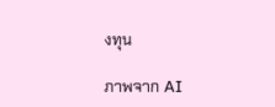งทุน

ภาพจาก AI